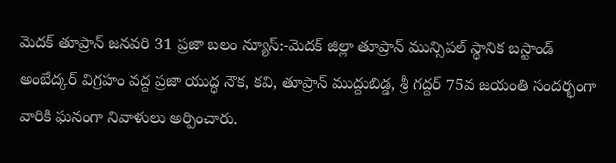మెదక్ తూప్రాన్ జనవరి 31 ప్రజా బలం న్యూస్:-మెదక్ జిల్లా తూప్రాన్ మున్సిపల్ స్థానిక బస్టాండ్ అంబేద్కర్ విగ్రహం వద్ద ప్రజా యుద్ధ నౌక, కవి, తూప్రాన్ ముద్దుబిడ్డ, శ్రీ గద్దర్ 75వ జయంతి సందర్భంగా వారికి ఘనంగా నివాళులు అర్పించారు.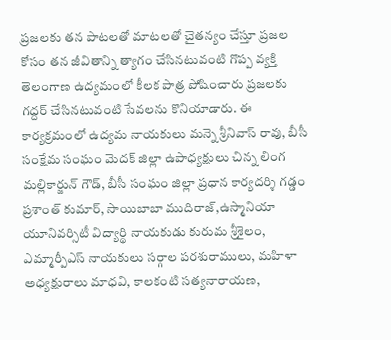ప్రజలకు తన పాటలతో మాటలతో చైతన్యం చేస్తూ ప్రజల కోసం తన జీవితాన్ని త్యాగం చేసినటువంటి గొప్ప వ్యక్తి తెలంగాణ ఉద్యమంలో కీలక పాత్ర పోషించారు ప్రజలకు గద్దర్ చేసినటువంటి సేవలను కొనియాడారు. ఈ కార్యక్రమంలో ఉద్యమ నాయకులు మన్నె శ్రీనివాస్ రావు, బీసీ సంక్షేమ సంఘం మెదక్ జిల్లా ఉపాధ్యక్షులు చిన్న లింగ మల్లికార్జున్ గౌడ్, బీసీ సంఘం జిల్లా ప్రధాన కార్యదర్శి గడ్డం ప్రశాంత్ కుమార్, సాయిబాబా ముదిరాజ్,ఉస్మానియా యూనివర్సిటీ విద్యార్థి నాయకుడు కురుమ శ్రీశైలం,
ఎమ్మార్పీఎస్ నాయకులు సర్గాల పరశురాములు, మహిళా అధ్యక్షురాలు మాధవి, కాలకంటి సత్యనారాయణ,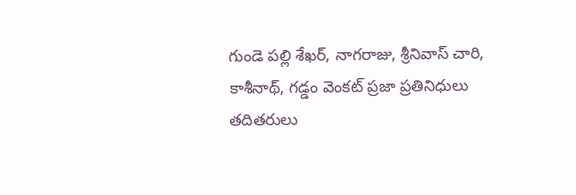గుండె పల్లి శేఖర్, నాగరాజు, శ్రీనివాస్ చారి, కాశీనాథ్, గడ్డం వెంకట్ ప్రజా ప్రతినిధులు తదితరులు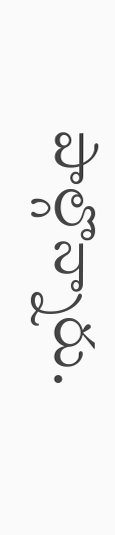పాల్గొన్నారు.